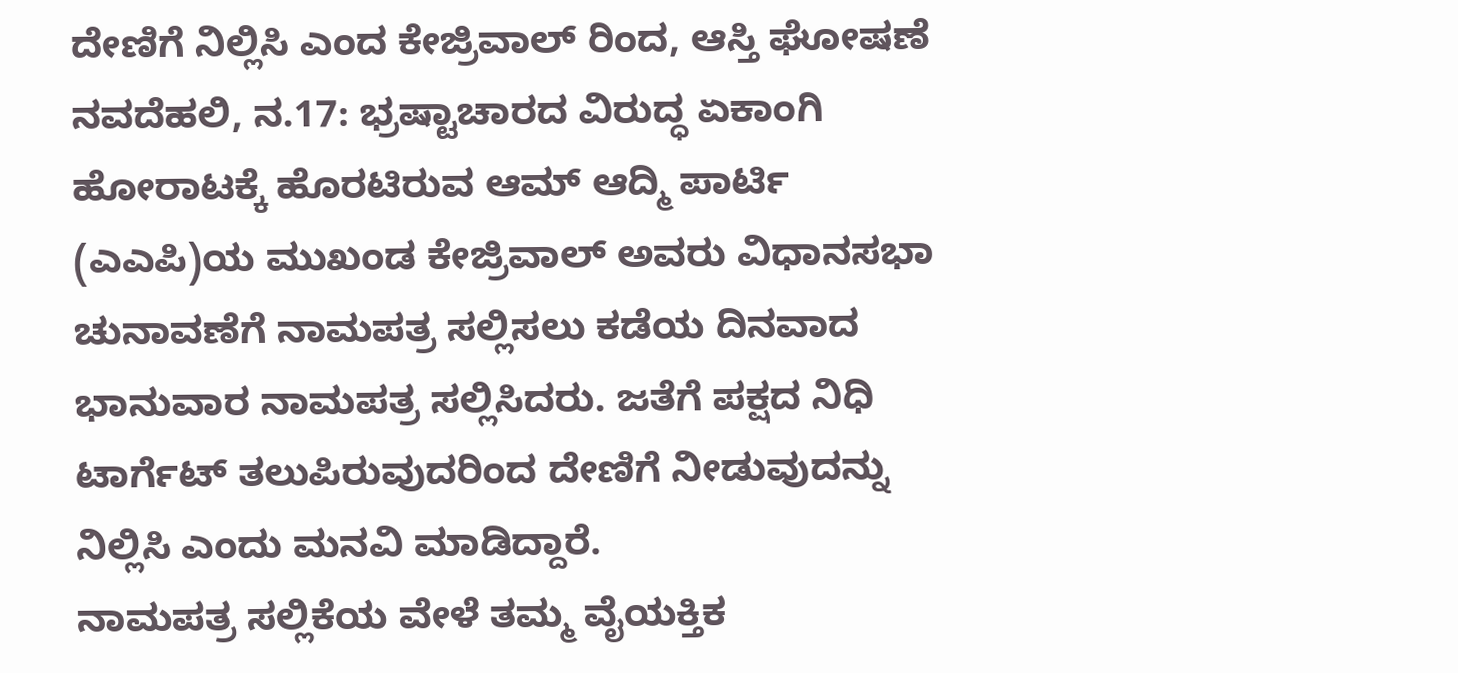ದೇಣಿಗೆ ನಿಲ್ಲಿಸಿ ಎಂದ ಕೇಜ್ರಿವಾಲ್ ರಿಂದ, ಆಸ್ತಿ ಘೋಷಣೆ
ನವದೆಹಲಿ, ನ.17: ಭ್ರಷ್ಟಾಚಾರದ ವಿರುದ್ಧ ಏಕಾಂಗಿ ಹೋರಾಟಕ್ಕೆ ಹೊರಟಿರುವ ಆಮ್ ಆದ್ಮಿ ಪಾರ್ಟಿ (ಎಎಪಿ)ಯ ಮುಖಂಡ ಕೇಜ್ರಿವಾಲ್ ಅವರು ವಿಧಾನಸಭಾ ಚುನಾವಣೆಗೆ ನಾಮಪತ್ರ ಸಲ್ಲಿಸಲು ಕಡೆಯ ದಿನವಾದ ಭಾನುವಾರ ನಾಮಪತ್ರ ಸಲ್ಲಿಸಿದರು. ಜತೆಗೆ ಪಕ್ಷದ ನಿಧಿ ಟಾರ್ಗೆಟ್ ತಲುಪಿರುವುದರಿಂದ ದೇಣಿಗೆ ನೀಡುವುದನ್ನು ನಿಲ್ಲಿಸಿ ಎಂದು ಮನವಿ ಮಾಡಿದ್ದಾರೆ.
ನಾಮಪತ್ರ ಸಲ್ಲಿಕೆಯ ವೇಳೆ ತಮ್ಮ ವೈಯಕ್ತಿಕ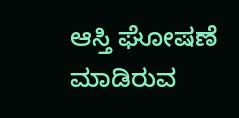ಆಸ್ತಿ ಘೋಷಣೆ ಮಾಡಿರುವ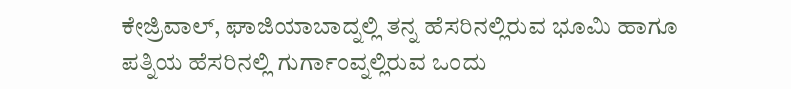ಕೇಜ್ರಿವಾಲ್, ಘಾಜಿಯಾಬಾದ್ನಲ್ಲಿ ತನ್ನ ಹೆಸರಿನಲ್ಲಿರುವ ಭೂಮಿ ಹಾಗೂ ಪತ್ನಿಯ ಹೆಸರಿನಲ್ಲಿ ಗುರ್ಗಾಂವ್ನಲ್ಲಿರುವ ಒಂದು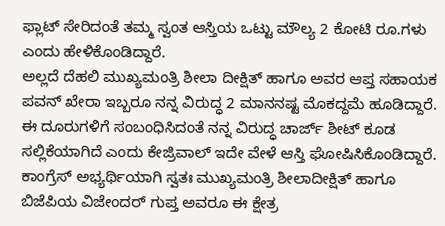ಫ್ಲಾಟ್ ಸೇರಿದಂತೆ ತಮ್ಮ ಸ್ವಂತ ಆಸ್ತಿಯ ಒಟ್ಟು ಮೌಲ್ಯ 2 ಕೋಟಿ ರೂ.ಗಳು ಎಂದು ಹೇಳಿಕೊಂಡಿದ್ದಾರೆ.
ಅಲ್ಲದೆ ದೆಹಲಿ ಮುಖ್ಯಮಂತ್ರಿ ಶೀಲಾ ದೀಕ್ಷಿತ್ ಹಾಗೂ ಅವರ ಆಪ್ತ ಸಹಾಯಕ ಪವನ್ ಖೇರಾ ಇಬ್ಬರೂ ನನ್ನ ವಿರುದ್ಧ 2 ಮಾನನಷ್ಟ ಮೊಕದ್ದಮೆ ಹೂಡಿದ್ದಾರೆ. ಈ ದೂರುಗಳಿಗೆ ಸಂಬಂಧಿಸಿದಂತೆ ನನ್ನ ವಿರುದ್ಧ ಚಾರ್ಜ್ ಶೀಟ್ ಕೂಡ ಸಲ್ಲಿಕೆಯಾಗಿದೆ ಎಂದು ಕೇಜ್ರಿವಾಲ್ ಇದೇ ವೇಳೆ ಆಸ್ತಿ ಘೋಷಿಸಿಕೊಂಡಿದ್ದಾರೆ. ಕಾಂಗ್ರೆಸ್ ಅಭ್ಯರ್ಥಿಯಾಗಿ ಸ್ವತಃ ಮುಖ್ಯಮಂತ್ರಿ ಶೀಲಾದೀಕ್ಷಿತ್ ಹಾಗೂ ಬಿಜೆಪಿಯ ವಿಜೇಂದರ್ ಗುಪ್ತ ಅವರೂ ಈ ಕ್ಷೇತ್ರ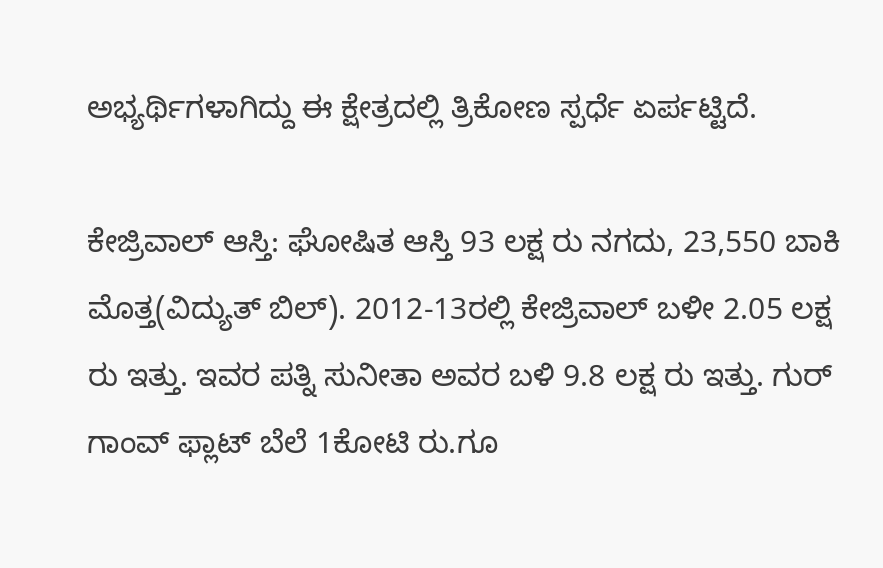ಅಭ್ಯರ್ಥಿಗಳಾಗಿದ್ದು ಈ ಕ್ಷೇತ್ರದಲ್ಲಿ ತ್ರಿಕೋಣ ಸ್ಪರ್ಧೆ ಏರ್ಪಟ್ಟಿದೆ.

ಕೇಜ್ರಿವಾಲ್ ಆಸ್ತಿ: ಘೋಷಿತ ಆಸ್ತಿ 93 ಲಕ್ಷ ರು ನಗದು, 23,550 ಬಾಕಿ ಮೊತ್ತ(ವಿದ್ಯುತ್ ಬಿಲ್). 2012-13ರಲ್ಲಿ ಕೇಜ್ರಿವಾಲ್ ಬಳೀ 2.05 ಲಕ್ಷ ರು ಇತ್ತು. ಇವರ ಪತ್ನಿ ಸುನೀತಾ ಅವರ ಬಳಿ 9.8 ಲಕ್ಷ ರು ಇತ್ತು. ಗುರ್ ಗಾಂವ್ ಫ್ಲಾಟ್ ಬೆಲೆ 1ಕೋಟಿ ರು.ಗೂ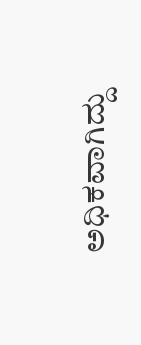ಅಧಿಕವಾಗಿದ್ದು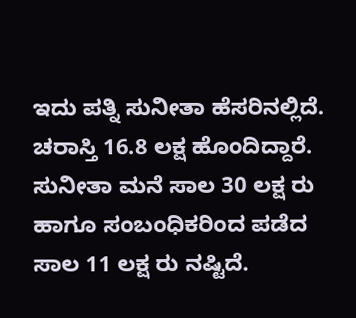ಇದು ಪತ್ನಿ ಸುನೀತಾ ಹೆಸರಿನಲ್ಲಿದೆ. ಚರಾಸ್ತಿ 16.8 ಲಕ್ಷ ಹೊಂದಿದ್ದಾರೆ. ಸುನೀತಾ ಮನೆ ಸಾಲ 30 ಲಕ್ಷ ರು ಹಾಗೂ ಸಂಬಂಧಿಕರಿಂದ ಪಡೆದ ಸಾಲ 11 ಲಕ್ಷ ರು ನಷ್ಟಿದೆ.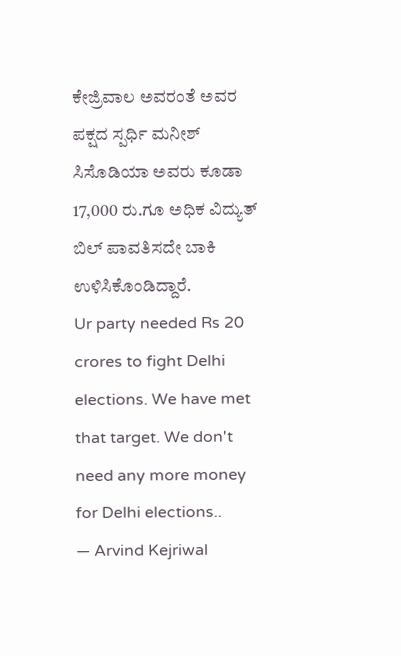ಕೇಜ್ರಿವಾಲ ಅವರಂತೆ ಅವರ ಪಕ್ಷದ ಸ್ಪರ್ಧಿ ಮನೀಶ್ ಸಿಸೊಡಿಯಾ ಅವರು ಕೂಡಾ 17,000 ರು.ಗೂ ಅಧಿಕ ವಿದ್ಯುತ್ ಬಿಲ್ ಪಾವತಿಸದೇ ಬಾಕಿ ಉಳಿಸಿಕೊಂಡಿದ್ದಾರೆ.
Ur party needed Rs 20 crores to fight Delhi elections. We have met that target. We don't need any more money for Delhi elections..
— Arvind Kejriwal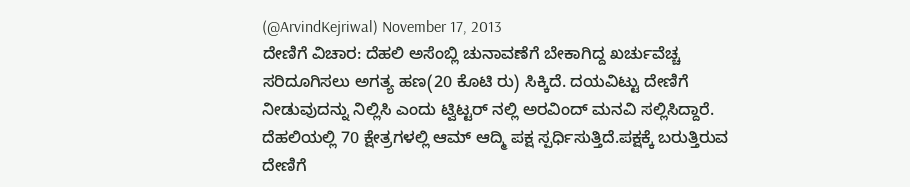(@ArvindKejriwal) November 17, 2013
ದೇಣಿಗೆ ವಿಚಾರ: ದೆಹಲಿ ಅಸೆಂಬ್ಲಿ ಚುನಾವಣೆಗೆ ಬೇಕಾಗಿದ್ದ ಖರ್ಚುವೆಚ್ಚ ಸರಿದೂಗಿಸಲು ಅಗತ್ಯ ಹಣ(20 ಕೊಟಿ ರು) ಸಿಕ್ಕಿದೆ. ದಯವಿಟ್ಟು ದೇಣಿಗೆ ನೀಡುವುದನ್ನು ನಿಲ್ಲಿಸಿ ಎಂದು ಟ್ವಿಟ್ಟರ್ ನಲ್ಲಿ ಅರವಿಂದ್ ಮನವಿ ಸಲ್ಲಿಸಿದ್ದಾರೆ. ದೆಹಲಿಯಲ್ಲಿ 70 ಕ್ಷೇತ್ರಗಳಲ್ಲಿ ಆಮ್ ಆದ್ಮಿ ಪಕ್ಷ ಸ್ಪರ್ಧಿಸುತ್ತಿದೆ.ಪಕ್ಷಕ್ಕೆ ಬರುತ್ತಿರುವ ದೇಣಿಗೆ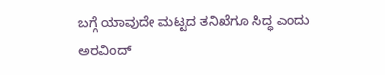ಬಗ್ಗೆ ಯಾವುದೇ ಮಟ್ಟದ ತನಿಖೆಗೂ ಸಿದ್ಧ ಎಂದು ಅರವಿಂದ್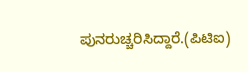ಪುನರುಚ್ಚರಿಸಿದ್ದಾರೆ.(ಪಿಟಿಐ)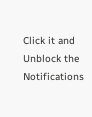Click it and Unblock the Notifications